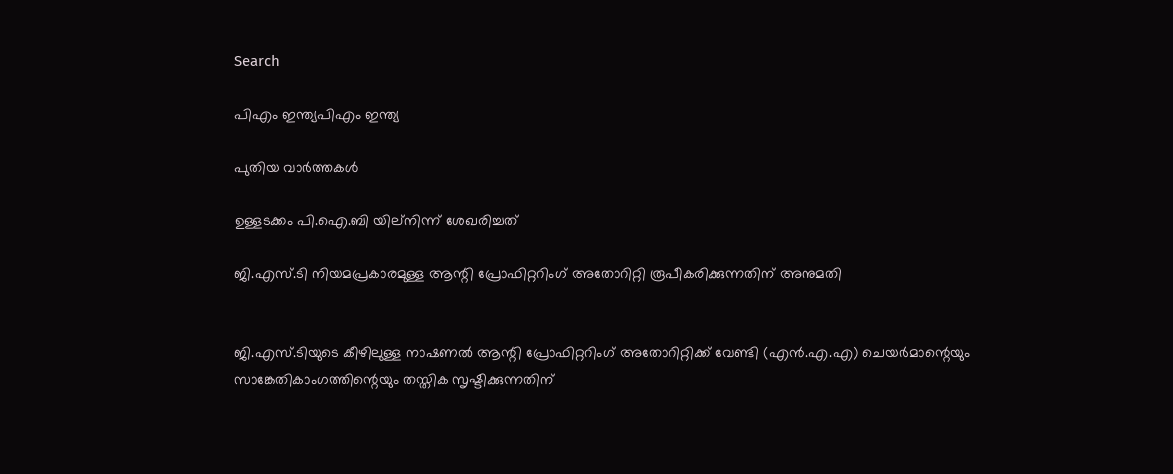Search

പിഎം ഇന്ത്യപിഎം ഇന്ത്യ

പുതിയ വാർത്തകൾ

ഉള്ളടക്കം പി.ഐ.ബി യില്നിന്ന് ശേഖരിച്ചത്

ജി.എസ്.ടി നിയമപ്രകാരമുള്ള ആന്റി പ്രോഫിറ്ററിംഗ് അതോറിറ്റി രൂപീകരിക്കുന്നതിന് അനുമതി


ജി.എസ്.ടിയുടെ കീഴിലുള്ള നാഷണല്‍ ആന്റി പ്രോഫിറ്ററിംഗ് അതോറിറ്റിക്ക് വേണ്ടി (എന്‍.എ.എ) ചെയര്‍മാന്റെയും സാങ്കേതികാംഗത്തിന്റെയും തസ്തിക സൃഷ്ടിക്കുന്നതിന്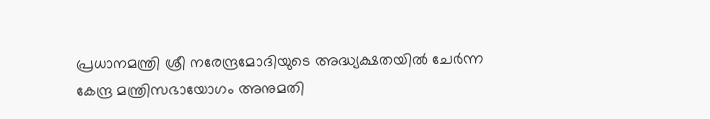പ്രധാനമന്ത്രി ശ്രീ നരേന്ദ്രമോദിയുടെ അദ്ധ്യക്ഷതയില്‍ ചേര്‍ന്ന കേന്ദ്ര മന്ത്രിസഭായോഗം അനുമതി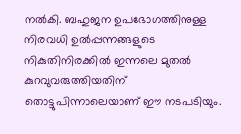നല്‍കി. ബഹുജന ഉപഭോഗത്തിനുള്ള നിരവധി ഉല്‍പ്പന്നങ്ങളുടെ നികുതിനിരക്കില്‍ ഇന്നലെ മുതല്‍ കുറവുവരുത്തിയതിന് തൊട്ടുപിന്നാലെയാണ് ഈ നടപടിയും.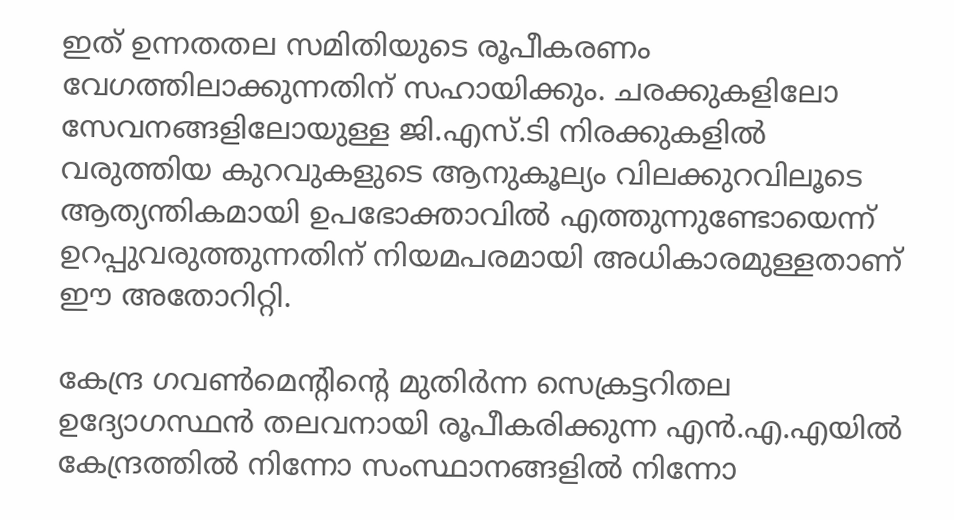ഇത് ഉന്നതതല സമിതിയുടെ രൂപീകരണം വേഗത്തിലാക്കുന്നതിന് സഹായിക്കും. ചരക്കുകളിലോ സേവനങ്ങളിലോയുള്ള ജി.എസ്.ടി നിരക്കുകളില്‍ വരുത്തിയ കുറവുകളുടെ ആനുകൂല്യം വിലക്കുറവിലൂടെ ആത്യന്തികമായി ഉപഭോക്താവില്‍ എത്തുന്നുണ്ടോയെന്ന് ഉറപ്പുവരുത്തുന്നതിന് നിയമപരമായി അധികാരമുള്ളതാണ് ഈ അതോറിറ്റി.

കേന്ദ്ര ഗവണ്‍മെന്റിന്റെ മുതിര്‍ന്ന സെക്രട്ടറിതല ഉദ്യോഗസ്ഥന്‍ തലവനായി രൂപീകരിക്കുന്ന എന്‍.എ.എയില്‍ കേന്ദ്രത്തില്‍ നിന്നോ സംസ്ഥാനങ്ങളില്‍ നിന്നോ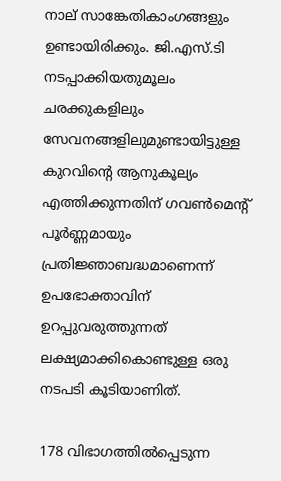നാല് സാങ്കേതികാംഗങ്ങളും ഉണ്ടായിരിക്കും. ജി.എസ്.ടി നടപ്പാക്കിയതുമൂലം ചരക്കുകളിലും സേവനങ്ങളിലുമുണ്ടായിട്ടുള്ള കുറവിന്റെ ആനുകൂല്യം എത്തിക്കുന്നതിന് ഗവണ്‍മെന്റ് പൂര്‍ണ്ണമായും പ്രതിജ്ഞാബദ്ധമാണെന്ന് ഉപഭോക്താവിന് ഉറപ്പുവരുത്തുന്നത് ലക്ഷ്യമാക്കികൊണ്ടുള്ള ഒരു നടപടി കൂടിയാണിത്.

178 വിഭാഗത്തില്‍പ്പെടുന്ന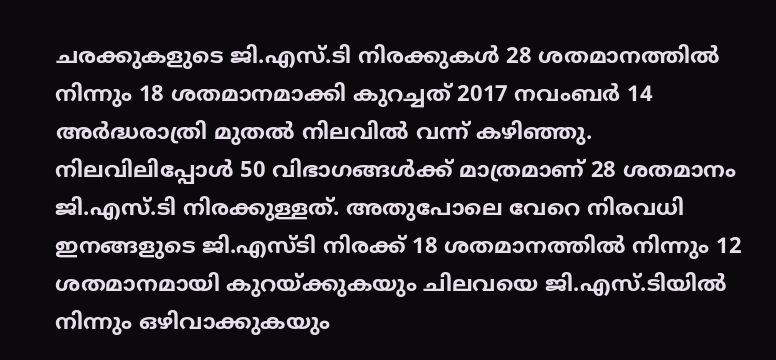ചരക്കുകളുടെ ജി.എസ്.ടി നിരക്കുകള്‍ 28 ശതമാനത്തില്‍ നിന്നും 18 ശതമാനമാക്കി കുറച്ചത് 2017 നവംബര്‍ 14 അര്‍ദ്ധരാത്രി മുതല്‍ നിലവില്‍ വന്ന് കഴിഞ്ഞു. നിലവിലിപ്പോള്‍ 50 വിഭാഗങ്ങള്‍ക്ക് മാത്രമാണ് 28 ശതമാനം ജി.എസ്.ടി നിരക്കുള്ളത്. അതുപോലെ വേറെ നിരവധി ഇനങ്ങളുടെ ജി.എസ്ടി നിരക്ക് 18 ശതമാനത്തില്‍ നിന്നും 12 ശതമാനമായി കുറയ്ക്കുകയും ചിലവയെ ജി.എസ്.ടിയില്‍ നിന്നും ഒഴിവാക്കുകയും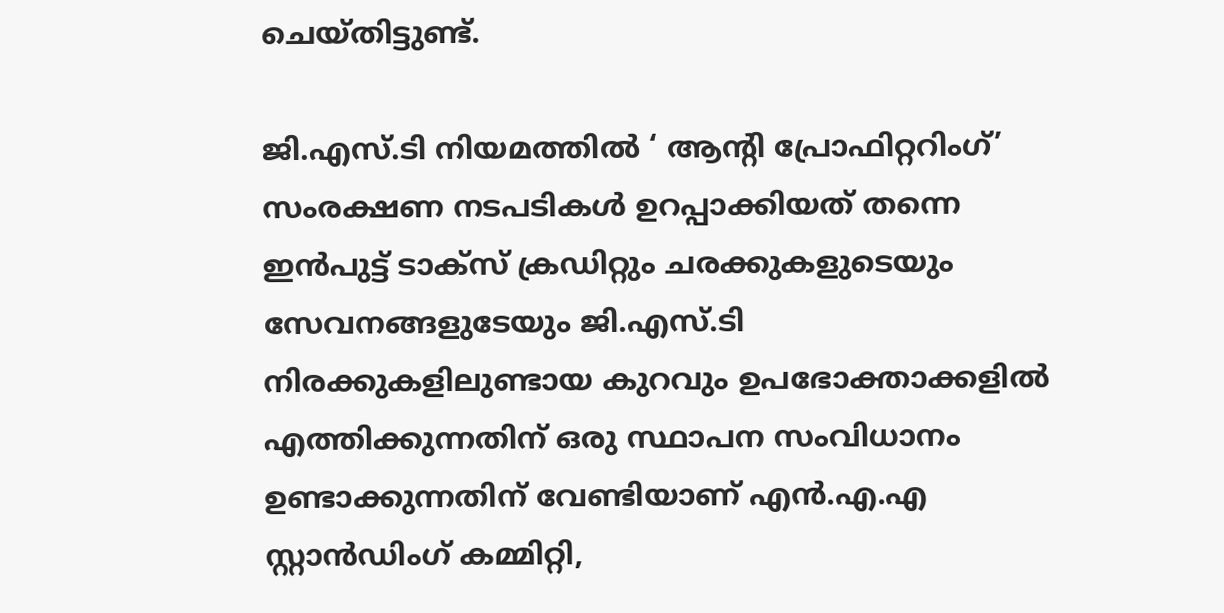ചെയ്തിട്ടുണ്ട്.

ജി.എസ്.ടി നിയമത്തില്‍ ‘ ആന്റി പ്രോഫിറ്ററിംഗ്’ സംരക്ഷണ നടപടികള്‍ ഉറപ്പാക്കിയത് തന്നെ ഇന്‍പുട്ട് ടാക്‌സ് ക്രഡിറ്റും ചരക്കുകളുടെയും സേവനങ്ങളുടേയും ജി.എസ്.ടി നിരക്കുകളിലുണ്ടായ കുറവും ഉപഭോക്താക്കളില്‍ എത്തിക്കുന്നതിന് ഒരു സ്ഥാപന സംവിധാനം ഉണ്ടാക്കുന്നതിന് വേണ്ടിയാണ് എന്‍.എ.എ സ്റ്റാന്‍ഡിംഗ് കമ്മിറ്റി,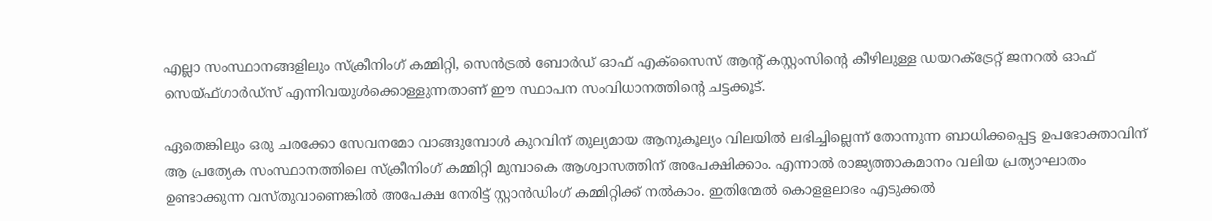എല്ലാ സംസ്ഥാനങ്ങളിലും സ്‌ക്രീനിംഗ് കമ്മിറ്റി, സെന്‍ട്രല്‍ ബോര്‍ഡ് ഓഫ് എക്‌സൈസ് ആന്റ് കസ്റ്റംസിന്റെ കീഴിലുള്ള ഡയറക്‌ട്രേറ്റ് ജനറല്‍ ഓഫ് സെയ്ഫ്ഗാര്‍ഡ്‌സ് എന്നിവയുള്‍ക്കൊള്ളുന്നതാണ് ഈ സ്ഥാപന സംവിധാനത്തിന്റെ ചട്ടക്കൂട്.

ഏതെങ്കിലും ഒരു ചരക്കോ സേവനമോ വാങ്ങുമ്പോള്‍ കുറവിന് തുല്യമായ ആനുകൂല്യം വിലയില്‍ ലഭിച്ചില്ലെന്ന് തോന്നുന്ന ബാധിക്കപ്പെട്ട ഉപഭോക്താവിന് ആ പ്രത്യേക സംസ്ഥാനത്തിലെ സ്‌ക്രീനിംഗ് കമ്മിറ്റി മുമ്പാകെ ആശ്വാസത്തിന് അപേക്ഷിക്കാം. എന്നാല്‍ രാജ്യത്താകമാനം വലിയ പ്രത്യാഘാതം ഉണ്ടാക്കുന്ന വസ്തുവാണെങ്കില്‍ അപേക്ഷ നേരിട്ട് സ്റ്റാന്‍ഡിംഗ് കമ്മിറ്റിക്ക് നല്‍കാം. ഇതിന്മേല്‍ കൊളളലാഭം എടുക്കല്‍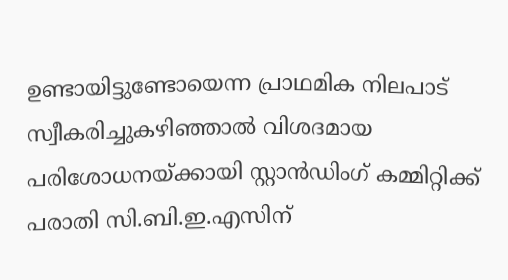ഉണ്ടായിട്ടുണ്ടോയെന്ന പ്രാഥമിക നിലപാട് സ്വീകരിച്ചുകഴിഞ്ഞാല്‍ വിശദമായ പരിശോധനയ്ക്കായി സ്റ്റാന്‍ഡിംഗ് കമ്മിറ്റിക്ക് പരാതി സി.ബി.ഇ.എസിന്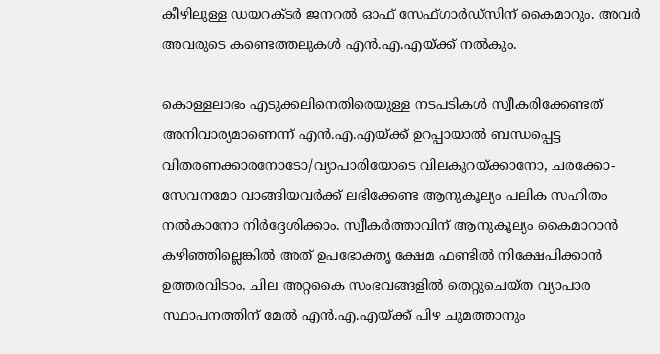കീഴിലുള്ള ഡയറക്ടര്‍ ജനറല്‍ ഓഫ് സേഫ്ഗാര്‍ഡ്‌സിന് കൈമാറും. അവര്‍ അവരുടെ കണ്ടെത്തലുകള്‍ എന്‍.എ.എയ്ക്ക് നല്‍കും.

കൊള്ളലാഭം എടുക്കലിനെതിരെയുള്ള നടപടികള്‍ സ്വീകരിക്കേണ്ടത് അനിവാര്യമാണെന്ന് എന്‍.എ.എയ്ക്ക് ഉറപ്പായാല്‍ ബന്ധപ്പെട്ട വിതരണക്കാരനോടോ/വ്യാപാരിയോടെ വിലകുറയ്ക്കാനോ, ചരക്കോ-സേവനമോ വാങ്ങിയവര്‍ക്ക് ലഭിക്കേണ്ട ആനുകൂല്യം പലിക സഹിതം നല്‍കാനോ നിര്‍ദ്ദേശിക്കാം. സ്വീകര്‍ത്താവിന് ആനുകൂല്യം കൈമാറാന്‍ കഴിഞ്ഞില്ലെങ്കില്‍ അത് ഉപഭോക്തൃ ക്ഷേമ ഫണ്ടില്‍ നിക്ഷേപിക്കാന്‍ ഉത്തരവിടാം. ചില അറ്റകൈ സംഭവങ്ങളില്‍ തെറ്റുചെയ്ത വ്യാപാര സ്ഥാപനത്തിന് മേല്‍ എന്‍.എ.എയ്ക്ക് പിഴ ചുമത്താനും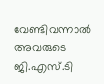വേണ്ടിവന്നാല്‍ അവരുടെ ജി.എസ്.ടി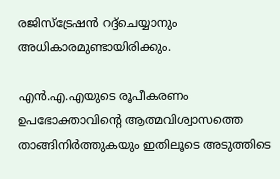രജിസ്‌ട്രേഷന്‍ റദ്ദ്‌ചെയ്യാനും അധികാരമുണ്ടായിരിക്കും.

എന്‍.എ.എയുടെ രൂപീകരണം ഉപഭോക്താവിന്റെ ആത്മവിശ്വാസത്തെ താങ്ങിനിര്‍ത്തുകയും ഇതിലൂടെ അടുത്തിടെ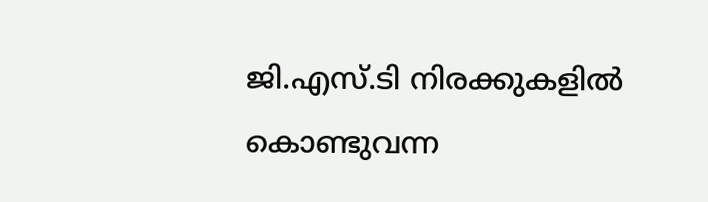ജി.എസ്.ടി നിരക്കുകളില്‍ കൊണ്ടുവന്ന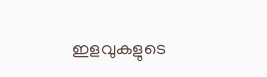ഇളവുകളുടെ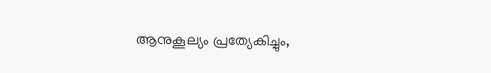ആനുകൂല്യം പ്രത്യേകിച്ചും,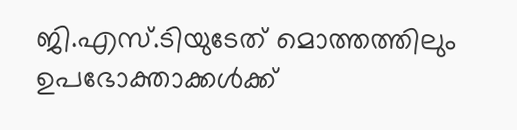ജി.എസ്.ടിയുടേത് മൊത്തത്തിലും ഉപഭോക്താക്കള്‍ക്ക്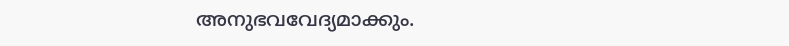അനുഭവവേദ്യമാക്കും.